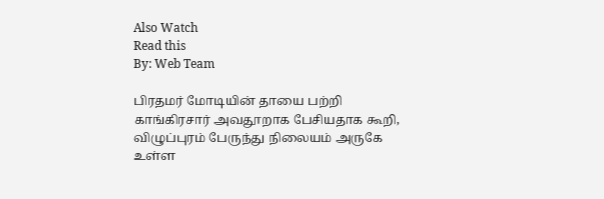Also Watch
Read this
By: Web Team

பிரதமர் மோடியின் தாயை பற்றி காங்கிரசார் அவதூறாக பேசியதாக கூறி, விழுப்புரம் பேருந்து நிலையம் அருகே உள்ள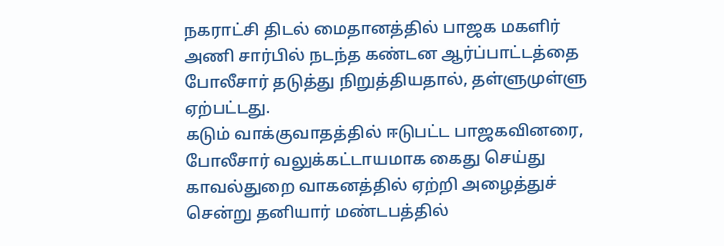நகராட்சி திடல் மைதானத்தில் பாஜக மகளிர் அணி சார்பில் நடந்த கண்டன ஆர்ப்பாட்டத்தை போலீசார் தடுத்து நிறுத்தியதால், தள்ளுமுள்ளு ஏற்பட்டது.
கடும் வாக்குவாதத்தில் ஈடுபட்ட பாஜகவினரை, போலீசார் வலுக்கட்டாயமாக கைது செய்து காவல்துறை வாகனத்தில் ஏற்றி அழைத்துச் சென்று தனியார் மண்டபத்தில்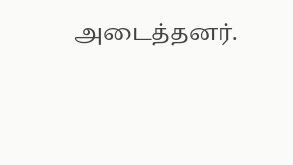அடைத்தனர்.